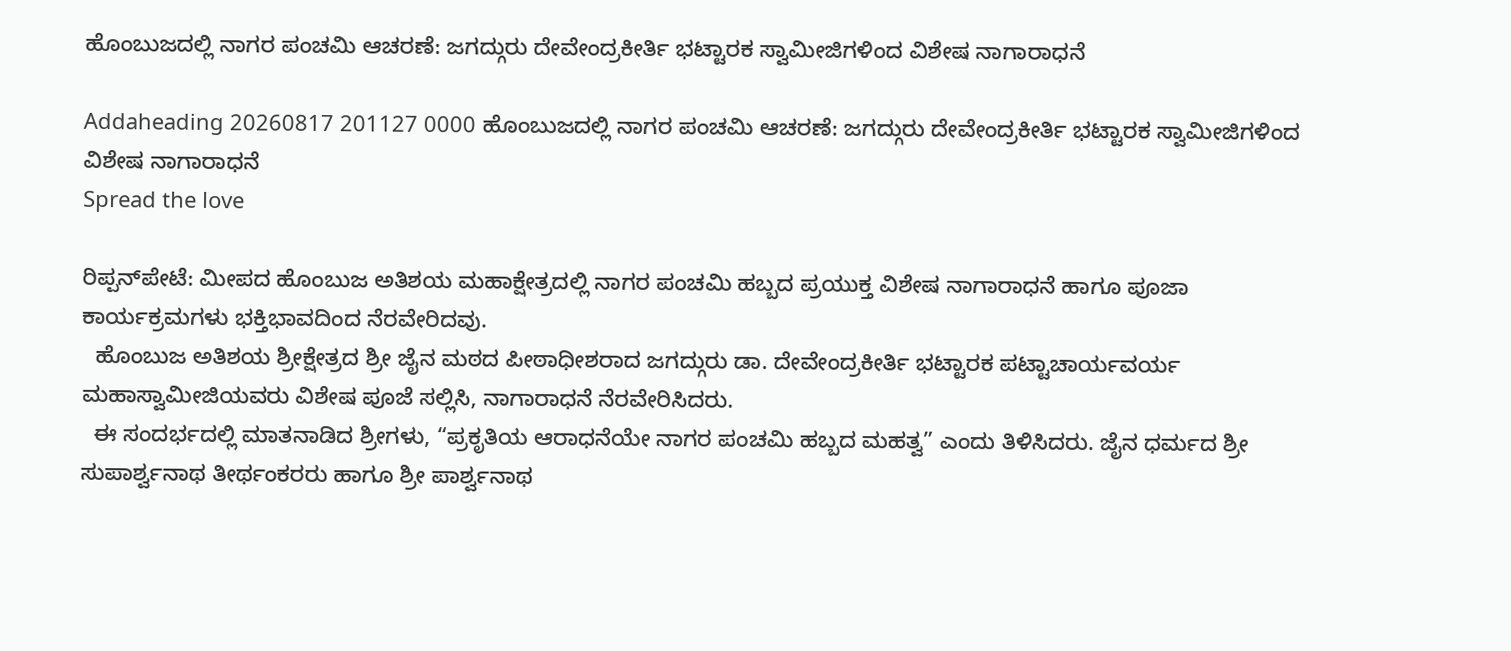ಹೊಂಬುಜದಲ್ಲಿ ನಾಗರ ಪಂಚಮಿ ಆಚರಣೆ: ಜಗದ್ಗುರು ದೇವೇಂದ್ರಕೀರ್ತಿ ಭಟ್ಟಾರಕ ಸ್ವಾಮೀಜಿಗಳಿಂದ ವಿಶೇಷ ನಾಗಾರಾಧನೆ

Addaheading 20260817 201127 0000 ಹೊಂಬುಜದಲ್ಲಿ ನಾಗರ ಪಂಚಮಿ ಆಚರಣೆ: ಜಗದ್ಗುರು ದೇವೇಂದ್ರಕೀರ್ತಿ ಭಟ್ಟಾರಕ ಸ್ವಾಮೀಜಿಗಳಿಂದ ವಿಶೇಷ ನಾಗಾರಾಧನೆ
Spread the love

ರಿಪ್ಪನ್‌ಪೇಟೆ: ಮೀಪದ ಹೊಂಬುಜ ಅತಿಶಯ ಮಹಾಕ್ಷೇತ್ರದಲ್ಲಿ ನಾಗರ ಪಂಚಮಿ ಹಬ್ಬದ ಪ್ರಯುಕ್ತ ವಿಶೇಷ ನಾಗಾರಾಧನೆ ಹಾಗೂ ಪೂಜಾ ಕಾರ್ಯಕ್ರಮಗಳು ಭಕ್ತಿಭಾವದಿಂದ ನೆರವೇರಿದವು.
  ಹೊಂಬುಜ ಅತಿಶಯ ಶ್ರೀಕ್ಷೇತ್ರದ ಶ್ರೀ ಜೈನ ಮಠದ ಪೀಠಾಧೀಶರಾದ ಜಗದ್ಗುರು ಡಾ. ದೇವೇಂದ್ರಕೀರ್ತಿ ಭಟ್ಟಾರಕ ಪಟ್ಟಾಚಾರ್ಯವರ್ಯ ಮಹಾಸ್ವಾಮೀಜಿಯವರು ವಿಶೇಷ ಪೂಜೆ ಸಲ್ಲಿಸಿ, ನಾಗಾರಾಧನೆ ನೆರವೇರಿಸಿದರು.
  ಈ ಸಂದರ್ಭದಲ್ಲಿ ಮಾತನಾಡಿದ ಶ್ರೀಗಳು, “ಪ್ರಕೃತಿಯ ಆರಾಧನೆಯೇ ನಾಗರ ಪಂಚಮಿ ಹಬ್ಬದ ಮಹತ್ವ” ಎಂದು ತಿಳಿಸಿದರು. ಜೈನ ಧರ್ಮದ ಶ್ರೀ ಸುಪಾರ್ಶ್ವನಾಥ ತೀರ್ಥಂಕರರು ಹಾಗೂ ಶ್ರೀ ಪಾರ್ಶ್ವನಾಥ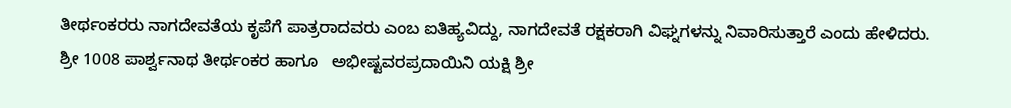ತೀರ್ಥಂಕರರು ನಾಗದೇವತೆಯ ಕೃಪೆಗೆ ಪಾತ್ರರಾದವರು ಎಂಬ ಐತಿಹ್ಯವಿದ್ದು, ನಾಗದೇವತೆ ರಕ್ಷಕರಾಗಿ ವಿಘ್ನಗಳನ್ನು ನಿವಾರಿಸುತ್ತಾರೆ ಎಂದು ಹೇಳಿದರು.
ಶ್ರೀ 1008 ಪಾರ್ಶ್ವನಾಥ ತೀರ್ಥಂಕರ ಹಾಗೂ   ಅಭೀಷ್ಟವರಪ್ರದಾಯಿನಿ ಯಕ್ಷಿ ಶ್ರೀ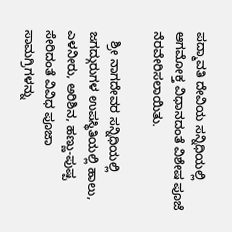ಪದ್ಮಾವತಿ ದೇವಿಯ ಸನ್ನಿಧಿಯಲ್ಲಿ ಆಗಮೋಕ್ತ ವಿಧಾನದಂತೆ ವಿಶೇಷ ಪೂಜೆ ನೆರವೇರಿಸಲಾಯಿತು.

   ಶ್ರೀ ನಾಗದೇವರ ಸನ್ನಿಧಿಯಲ್ಲಿ ಜಗದ್ಗುರುಗಳ ಉಪಸ್ಥಿತಿಯಲ್ಲಿ ಹಾಲು, ಎಳನೀರು, ಅರಿಶಿನ, ಹಣ್ಣು-ಪುಷ್ಪ ಸೇರಿದಂತೆ ವಿವಿಧ ಪೂಜಾ ಸಾಮಗ್ರಿಗಳನ್ನು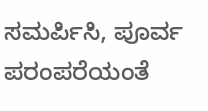ಸಮರ್ಪಿಸಿ, ಪೂರ್ವ ಪರಂಪರೆಯಂತೆ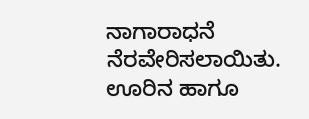ನಾಗಾರಾಧನೆ ನೆರವೇರಿಸಲಾಯಿತು. ಊರಿನ ಹಾಗೂ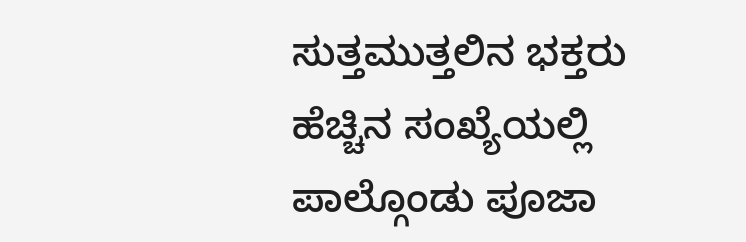ಸುತ್ತಮುತ್ತಲಿನ ಭಕ್ತರು ಹೆಚ್ಚಿನ ಸಂಖ್ಯೆಯಲ್ಲಿ ಪಾಲ್ಗೊಂಡು ಪೂಜಾ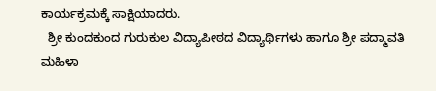ಕಾರ್ಯಕ್ರಮಕ್ಕೆ ಸಾಕ್ಷಿಯಾದರು.
  ಶ್ರೀ ಕುಂದಕುಂದ ಗುರುಕುಲ ವಿದ್ಯಾಪೀಠದ ವಿದ್ಯಾರ್ಥಿಗಳು ಹಾಗೂ ಶ್ರೀ ಪದ್ಮಾವತಿ ಮಹಿಳಾ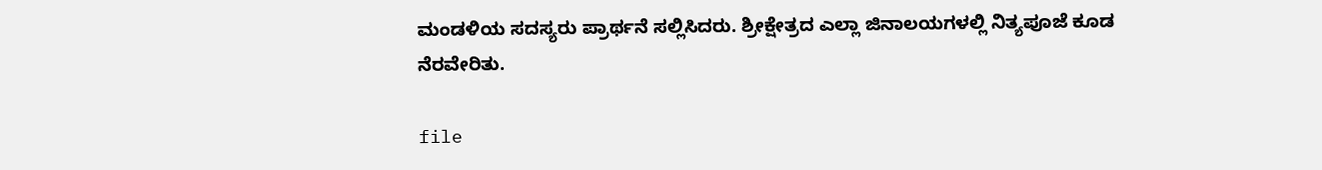ಮಂಡಳಿಯ ಸದಸ್ಯರು ಪ್ರಾರ್ಥನೆ ಸಲ್ಲಿಸಿದರು. ಶ್ರೀಕ್ಷೇತ್ರದ ಎಲ್ಲಾ ಜಿನಾಲಯಗಳಲ್ಲಿ ನಿತ್ಯಪೂಜೆ ಕೂಡ ನೆರವೇರಿತು.

file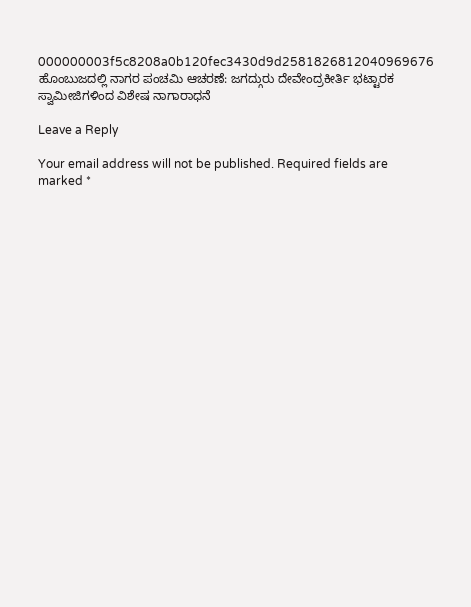000000003f5c8208a0b120fec3430d9d2581826812040969676 ಹೊಂಬುಜದಲ್ಲಿ ನಾಗರ ಪಂಚಮಿ ಆಚರಣೆ: ಜಗದ್ಗುರು ದೇವೇಂದ್ರಕೀರ್ತಿ ಭಟ್ಟಾರಕ ಸ್ವಾಮೀಜಿಗಳಿಂದ ವಿಶೇಷ ನಾಗಾರಾಧನೆ

Leave a Reply

Your email address will not be published. Required fields are marked *